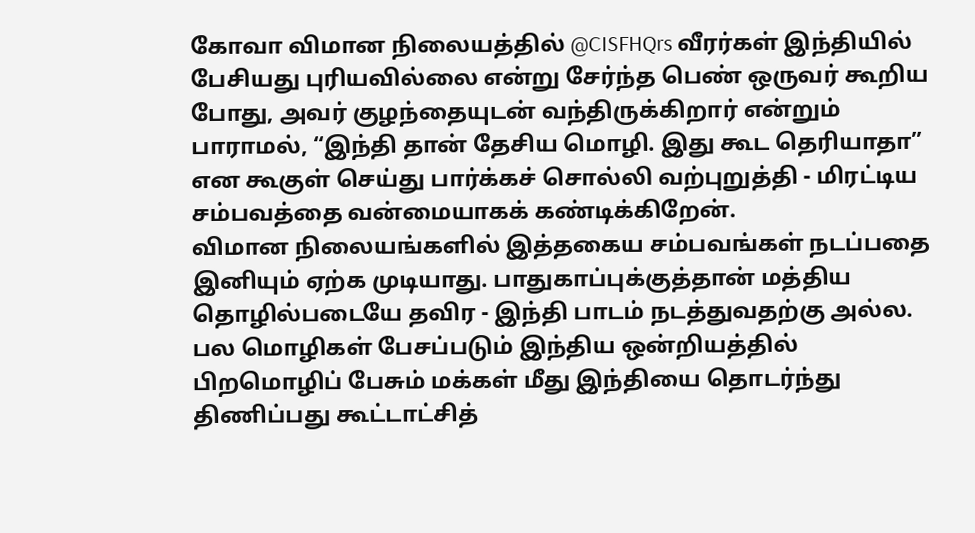கோவா விமான நிலையத்தில் @CISFHQrs வீரர்கள் இந்தியில் பேசியது புரியவில்லை என்று சேர்ந்த பெண் ஒருவர் கூறிய போது, அவர் குழந்தையுடன் வந்திருக்கிறார் என்றும் பாராமல், “இந்தி தான் தேசிய மொழி. இது கூட தெரியாதா” என கூகுள் செய்து பார்க்கச் சொல்லி வற்புறுத்தி - மிரட்டிய சம்பவத்தை வன்மையாகக் கண்டிக்கிறேன்.
விமான நிலையங்களில் இத்தகைய சம்பவங்கள் நடப்பதை இனியும் ஏற்க முடியாது. பாதுகாப்புக்குத்தான் மத்திய தொழில்படையே தவிர - இந்தி பாடம் நடத்துவதற்கு அல்ல.
பல மொழிகள் பேசப்படும் இந்திய ஒன்றியத்தில் பிறமொழிப் பேசும் மக்கள் மீது இந்தியை தொடர்ந்து திணிப்பது கூட்டாட்சித்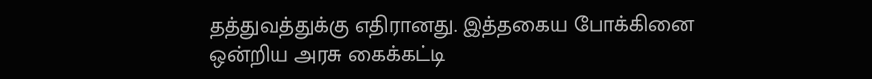தத்துவத்துக்கு எதிரானது. இத்தகைய போக்கினை ஒன்றிய அரசு கைக்கட்டி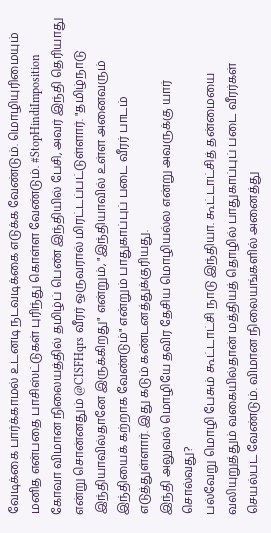வேடிக்கை பார்க்காமல் உடனடி நடவடிக்கை எடுக்க வேண்டும். மொழியுரிமையும் மனித என்பதை பாசிஸ்ட்டுகள் புரிந்து கொள்ள வேண்டும். #StopHindiImposition
கோவா விமான நிலையத்தில் தமிழ்ப் பெண் இந்தியில் பேசி, அவர் இந்தி தெரியாது என்று சொன்னதும் @CISFHqrs வீரர் ஒருவரால் மிரட்டப்பட்டுள்ளார். "தமிழ்நாடு இந்தியாவில்தானே இருக்கிறது" என்றும், "இந்தியாவில் உள்ள அனைவரும் இந்தியைக் கற்றாக வேண்டும்" என்றும் பாதுகாப்புப் படை வீரர் பாடம் எடுத்துள்ளார். இது கடும் கண்டனத்துக்குரியது.
இந்தி அலுவல் மொழியே தவிர தேசிய மொழியல்ல என்று அவருக்கு யார் சொல்வது?
பல்வேறு மொழி பேசும் கூட்டாட்சி நாடு இந்தியா. கூட்டாட்சித் தன்மையை வலியுறுத்தும் வகையில்தான் மத்தியத் தொழில் பாதுகாப்புப் படை வீரர்கள் செயல்பட வேண்டும். விமான நிலையங்களில் அனைத்து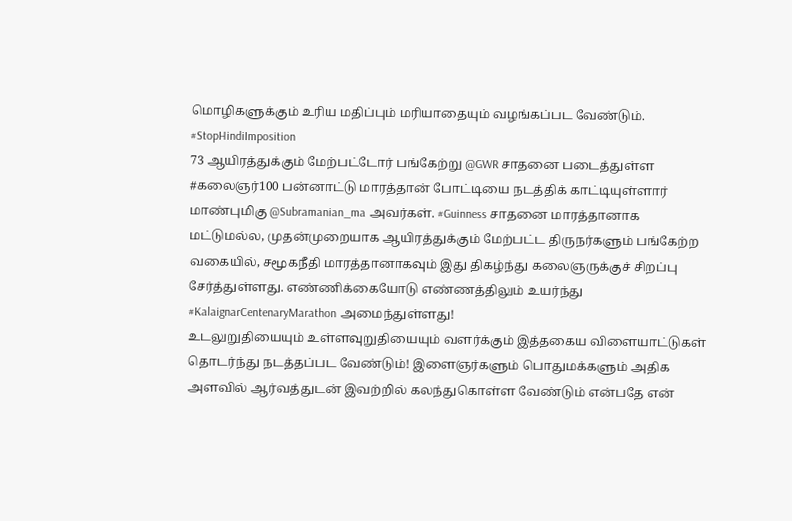மொழிகளுக்கும் உரிய மதிப்பும் மரியாதையும் வழங்கப்பட வேண்டும்.
#StopHindiImposition
73 ஆயிரத்துக்கும் மேற்பட்டோர் பங்கேற்று @GWR சாதனை படைத்துள்ள #கலைஞர்100 பன்னாட்டு மாரத்தான் போட்டியை நடத்திக் காட்டியுள்ளார் மாண்புமிகு @Subramanian_ma அவர்கள். #Guinness சாதனை மாரத்தானாக மட்டுமல்ல, முதன்முறையாக ஆயிரத்துக்கும் மேற்பட்ட திருநர்களும் பங்கேற்ற வகையில், சமூகநீதி மாரத்தானாகவும் இது திகழ்ந்து கலைஞருக்குச் சிறப்பு சேர்த்துள்ளது. எண்ணிக்கையோடு எண்ணத்திலும் உயர்ந்து #KalaignarCentenaryMarathon அமைந்துள்ளது!
உடலுறுதியையும் உள்ளவுறுதியையும் வளர்க்கும் இத்தகைய விளையாட்டுகள் தொடர்ந்து நடத்தப்பட வேண்டும்! இளைஞர்களும் பொதுமக்களும் அதிக அளவில் ஆர்வத்துடன் இவற்றில் கலந்துகொள்ள வேண்டும் என்பதே என்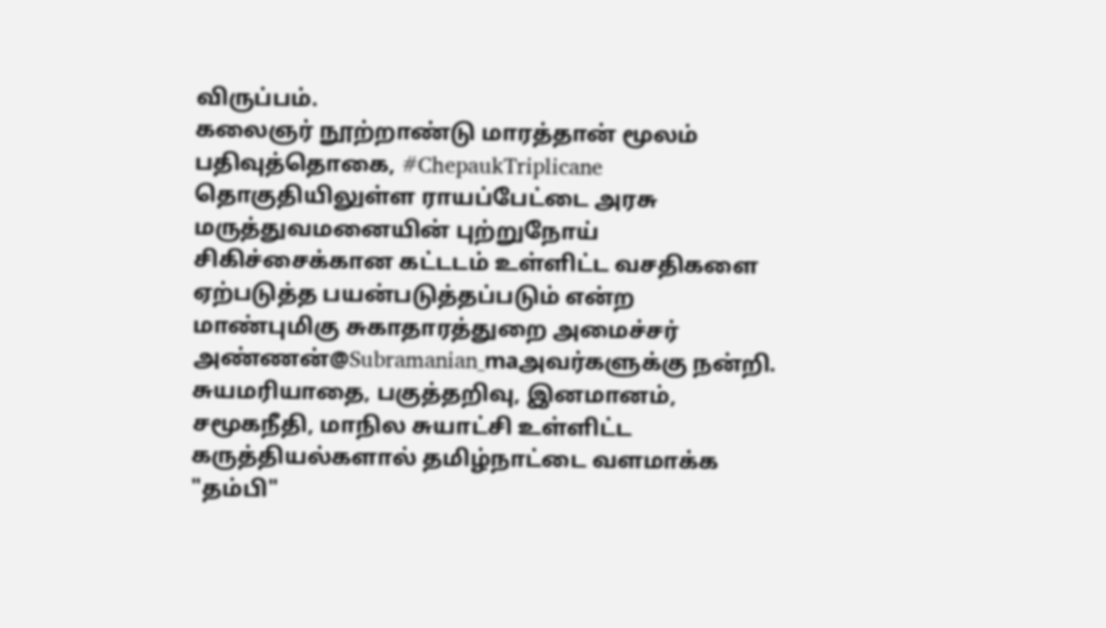விருப்பம்.
கலைஞர் நூற்றாண்டு மாரத்தான் மூலம் பதிவுத்தொகை, #ChepaukTriplicane தொகுதியிலுள்ள ராயப்பேட்டை அரசு மருத்துவமனையின் புற்றுநோய் சிகிச்சைக்கான கட்டடம் உள்ளிட்ட வசதிகளை ஏற்படுத்த பயன்படுத்தப்படும் என்ற மாண்புமிகு சுகாதாரத்துறை அமைச்சர் அண்ணன்@Subramanian_maஅவர்களுக்கு நன்றி.
சுயமரியாதை, பகுத்தறிவு, இனமானம், சமூகநீதி, மாநில சுயாட்சி உள்ளிட்ட கருத்தியல்களால் தமிழ்நாட்டை வளமாக்க "தம்பி"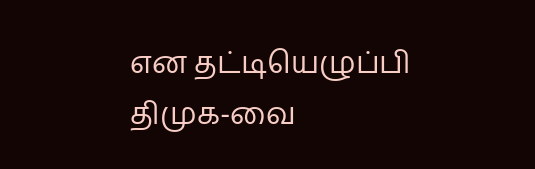என தட்டியெழுப்பி திமுக-வை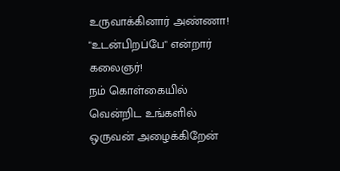உருவாக்கினார் அண்ணா! "உடன்பிறப்பே" என்றார் கலைஞர்!
நம் கொள்கையில் வென்றிட உங்களில் ஒருவன் அழைக்கிறேன்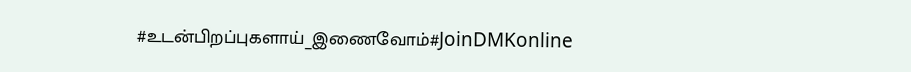#உடன்பிறப்புகளாய்_இணைவோம்#JoinDMKonline